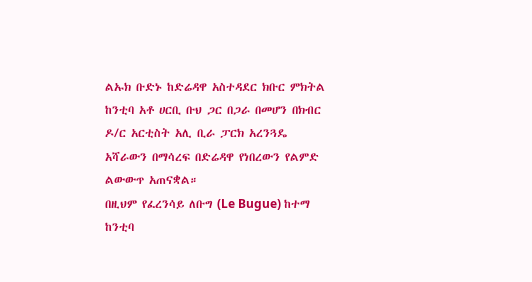ልኡክ ቡድኑ ከድሬዳዋ አስተዳደር ክቡር ምክትል ከንቲባ አቶ ሀርቢ ቡህ ጋር በጋራ በመሆን በክብር ዶ/ር አርቲስት አሊ ቢራ ፓርክ አረንጓዴ አሻራውን በማሳረፍ በድሬዳዋ የነበረውን የልምድ ልውውጥ አጠናቋል።
በዚህም የፈረንሳይ ለቡግ (Le Bugue) ከተማ ከንቲባ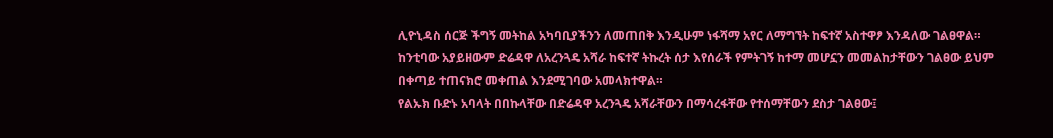ሊዮኒዳስ ሰርጅ ችግኝ መትከል አካባቢያችንን ለመጠበቅ እንዲሁም ነፋሻማ አየር ለማግኘት ከፍተኛ አስተዋፆ እንዳለው ገልፀዋል።
ከንቲባው አያይዘውም ድሬዳዋ ለአረንጓዴ አሻራ ከፍተኛ ትኩረት ሰታ እየሰራች የምትገኝ ከተማ መሆኗን መመልከታቸውን ገልፀው ይህም በቀጣይ ተጠናክሮ መቀጠል እንደሚገባው አመላክተዋል።
የልኡክ ቡድኑ አባላት በበኩላቸው በድሬዳዋ አረንጓዴ አሻራቸውን በማሳረፋቸው የተሰማቸውን ደስታ ገልፀው፤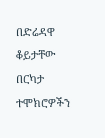በድሬዳዋ ቆይታቸው በርካታ ተሞክሮዎችን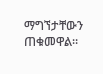ማግኘታቸውን ጠቁመዋል።